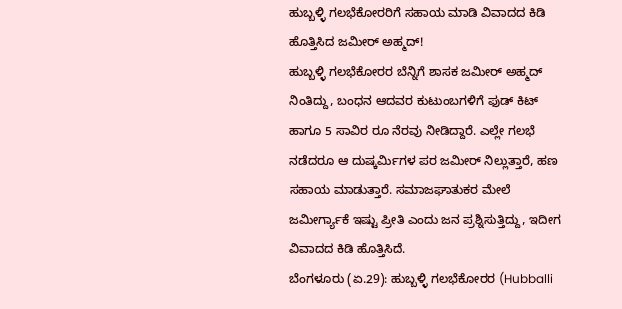ಹುಬ್ಬಳ್ಳಿ ಗಲಭೆಕೋರರಿಗೆ ಸಹಾಯ ಮಾಡಿ ವಿವಾದದ ಕಿಡಿ ಹೊತ್ತಿಸಿದ ಜಮೀರ್ ಅಹ್ಮದ್!
ಹುಬ್ಬಳ್ಳಿ ಗಲಭೆಕೋರರ ಬೆನ್ನಿಗೆ ಶಾಸಕ ಜಮೀರ್ ಅಹ್ಮದ್ ನಿಂತಿದ್ದು, ಬಂಧನ ಆದವರ ಕುಟುಂಬಗಳಿಗೆ ಫುಡ್ ಕಿಟ್ ಹಾಗೂ 5 ಸಾವಿರ ರೂ ನೆರವು ನೀಡಿದ್ದಾರೆ. ಎಲ್ಲೇ ಗಲಭೆ ನಡೆದರೂ ಆ ದುಷ್ಕರ್ಮಿಗಳ ಪರ ಜಮೀರ್ ನಿಲ್ಲುತ್ತಾರೆ, ಹಣ ಸಹಾಯ ಮಾಡುತ್ತಾರೆ. ಸಮಾಜಘಾತುಕರ ಮೇಲೆ ಜಮೀರ್ಗ್ಯಾಕೆ ಇಷ್ಟು ಪ್ರೀತಿ ಎಂದು ಜನ ಪ್ರಶ್ನಿಸುತ್ತಿದ್ದು, ಇದೀಗ ವಿವಾದದ ಕಿಡಿ ಹೊತ್ತಿಸಿದೆ.
ಬೆಂಗಳೂರು (ಏ.29): ಹುಬ್ಬಳ್ಳಿ ಗಲಭೆಕೋರರ (Hubballi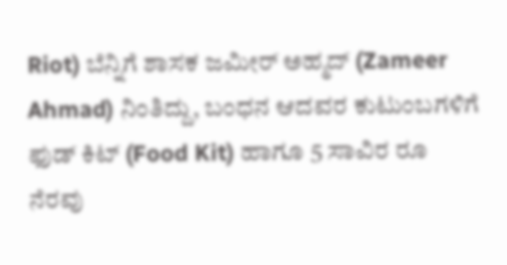Riot) ಬೆನ್ನಿಗೆ ಶಾಸಕ ಜಮೀರ್ ಅಹ್ಮದ್ (Zameer Ahmad) ನಿಂತಿದ್ದು, ಬಂಧನ ಆದವರ ಕುಟುಂಬಗಳಿಗೆ ಫುಡ್ ಕಿಟ್ (Food Kit) ಹಾಗೂ 5 ಸಾವಿರ ರೂ ನೆರವು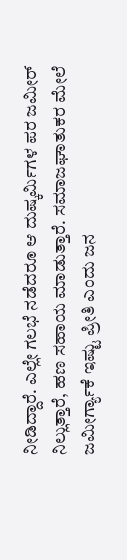ನೀಡಿದ್ದಾರೆ. ಎಲ್ಲೇ ಗಲಭೆ ನಡೆದರೂ ಆ ದುಷ್ಕರ್ಮಿಗಳ ಪರ ಜಮೀರ್ ನಿಲ್ಲುತ್ತಾರೆ, ಹಣ ಸಹಾಯ ಮಾಡುತ್ತಾರೆ. ಸಮಾಜಘಾತುಕರ ಮೇಲೆ ಜಮೀರ್ಗ್ಯಾಕೆ ಇಷ್ಟು ಪ್ರೀತಿ ಎಂದು ಜನ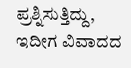ಪ್ರಶ್ನಿಸುತ್ತಿದ್ದು, ಇದೀಗ ವಿವಾದದ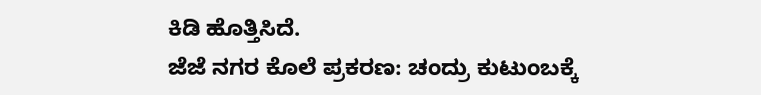ಕಿಡಿ ಹೊತ್ತಿಸಿದೆ.
ಜೆಜೆ ನಗರ ಕೊಲೆ ಪ್ರಕರಣ: ಚಂದ್ರು ಕುಟುಂಬಕ್ಕೆ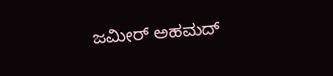ಜಮೀರ್ ಅಹಮದ್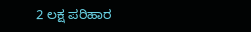2 ಲಕ್ಷ ಪರಿಹಾರ